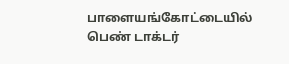பாளையங்கோட்டையில் பெண் டாக்டர்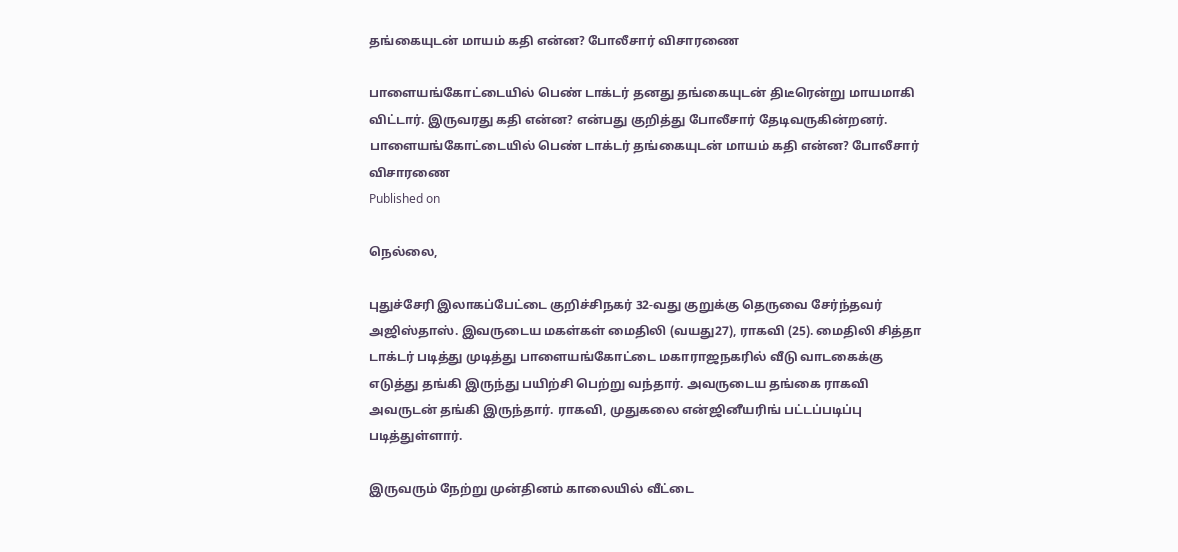தங்கையுடன் மாயம் கதி என்ன? போலீசார் விசாரணை

பாளையங்கோட்டையில் பெண் டாக்டர் தனது தங்கையுடன் திடீரென்று மாயமாகி விட்டார். இருவரது கதி என்ன? என்பது குறித்து போலீசார் தேடிவருகின்றனர்.
பாளையங்கோட்டையில் பெண் டாக்டர் தங்கையுடன் மாயம் கதி என்ன? போலீசார் விசாரணை
Published on

நெல்லை,

புதுச்சேரி இலாகப்பேட்டை குறிச்சிநகர் 32-வது குறுக்கு தெருவை சேர்ந்தவர் அஜிஸ்தாஸ். இவருடைய மகள்கள் மைதிலி (வயது27), ராகவி (25). மைதிலி சித்தா டாக்டர் படித்து முடித்து பாளையங்கோட்டை மகாராஜநகரில் வீடு வாடகைக்கு எடுத்து தங்கி இருந்து பயிற்சி பெற்று வந்தார். அவருடைய தங்கை ராகவி அவருடன் தங்கி இருந்தார். ராகவி, முதுகலை என்ஜினீயரிங் பட்டப்படிப்பு படித்துள்ளார்.

இருவரும் நேற்று முன்தினம் காலையில் வீட்டை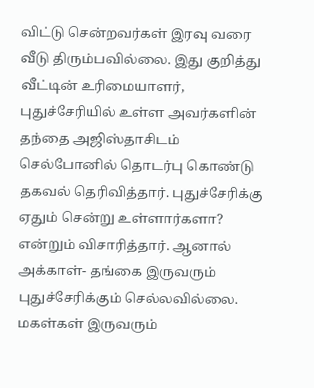விட்டு சென்றவர்கள் இரவு வரை வீடு திரும்பவில்லை. இது குறித்து வீட்டின் உரிமையாளர், புதுச்சேரியில் உள்ள அவர்களின் தந்தை அஜிஸ்தாசிடம் செல்போனில் தொடர்பு கொண்டு தகவல் தெரிவித்தார். புதுச்சேரிக்கு ஏதும் சென்று உள்ளார்களா? என்றும் விசாரித்தார். ஆனால் அக்காள்- தங்கை இருவரும் புதுச்சேரிக்கும் செல்லவில்லை. மகள்கள் இருவரும்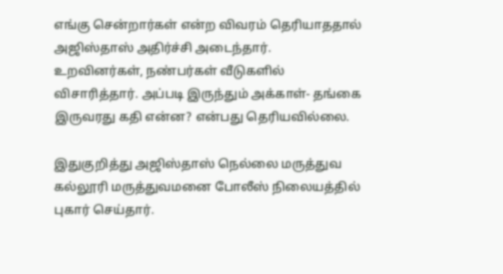எங்கு சென்றார்கள் என்ற விவரம் தெரியாததால் அஜிஸ்தாஸ் அதிர்ச்சி அடைந்தார். உறவினர்கள், நண்பர்கள் வீடுகளில் விசாரித்தார். அப்படி இருந்தும் அக்காள்- தங்கை இருவரது கதி என்ன? என்பது தெரியவில்லை.

இதுகுறித்து அஜிஸ்தாஸ் நெல்லை மருத்துவ கல்லூரி மருத்துவமனை போலீஸ் நிலையத்தில் புகார் செய்தார்.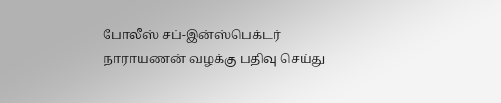போலீஸ் சப்-இன்ஸ்பெக்டர் நாராயணன் வழக்கு பதிவு செய்து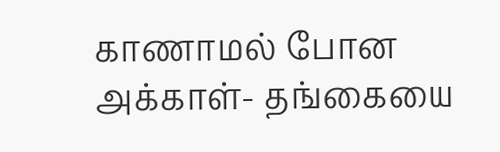காணாமல் போன அக்காள்- தங்கையை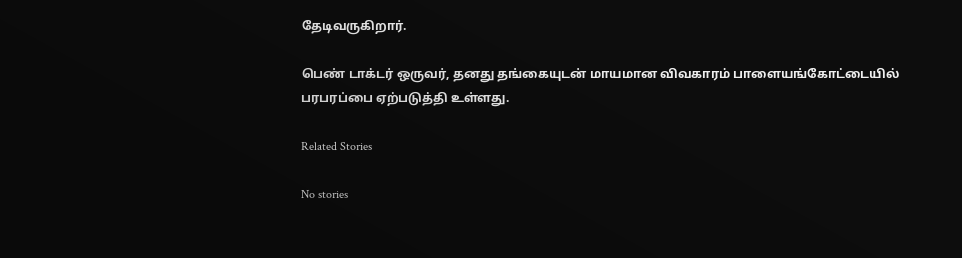தேடிவருகிறார்.

பெண் டாக்டர் ஒருவர், தனது தங்கையுடன் மாயமான விவகாரம் பாளையங்கோட்டையில் பரபரப்பை ஏற்படுத்தி உள்ளது.

Related Stories

No stories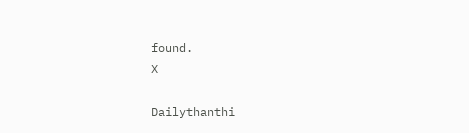found.
X

Dailythanthi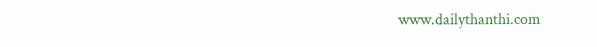www.dailythanthi.com